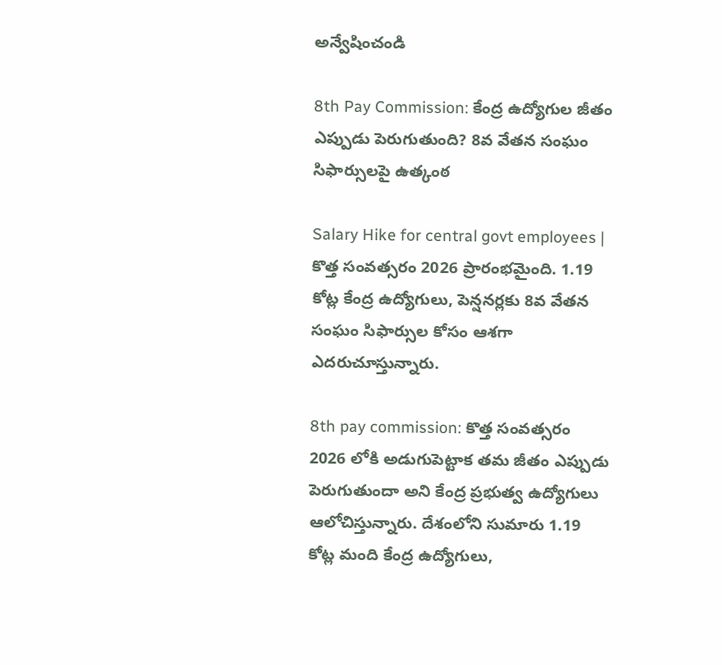అన్వేషించండి

8th Pay Commission: కేంద్ర ఉద్యోగుల జీతం ఎప్పుడు పెరుగుతుంది? 8వ వేతన సంఘం సిఫార్సులపై ఉత్కంఠ

Salary Hike for central govt employees | కొత్త సంవత్సరం 2026 ప్రారంభమైంది. 1.19 కోట్ల కేంద్ర ఉద్యోగులు, పెన్షనర్లకు 8వ వేతన సంఘం సిఫార్సుల కోసం ఆశగా ఎదరుచూస్తున్నారు.

8th pay commission: కొత్త సంవత్సరం 2026 లోకి అడుగుపెట్టాక తమ జీతం ఎప్పుడు పెరుగుతుందా అని కేంద్ర ప్రభుత్వ ఉద్యోగులు ఆలోచిస్తున్నారు. దేశంలోని సుమారు 1.19 కోట్ల మంది కేంద్ర ఉద్యోగులు,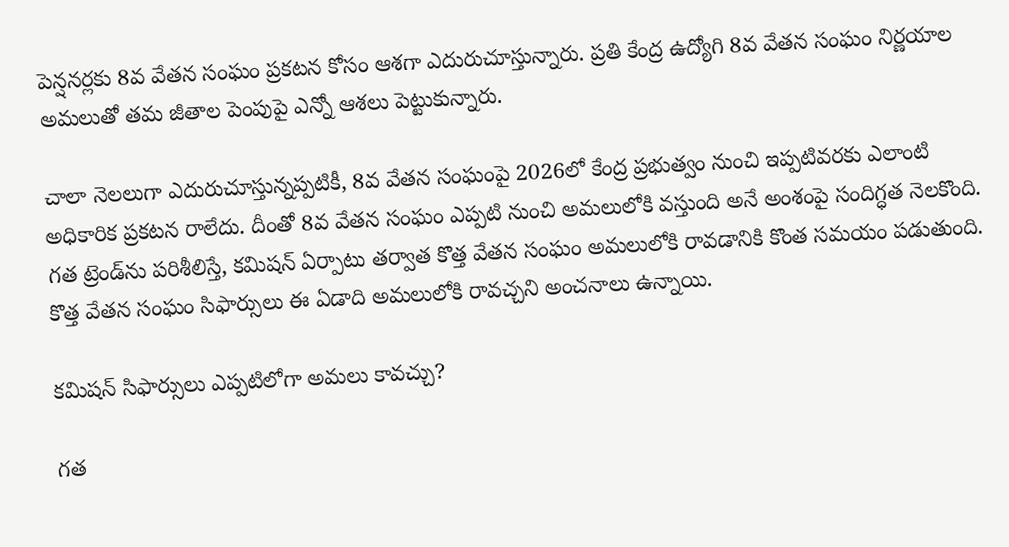పెన్షనర్లకు 8వ వేతన సంఘం ప్రకటన కోసం ఆశగా ఎదురుచూస్తున్నారు. ప్రతి కేంద్ర ఉద్యోగి 8వ వేతన సంఘం నిర్ణయాల అమలుతో తమ జీతాల పెంపుపై ఎన్నో ఆశలు పెట్టుకున్నారు.

చాలా నెలలుగా ఎదురుచూస్తున్నప్పటికీ, 8వ వేతన సంఘంపై 2026లో కేంద్ర ప్రభుత్వం నుంచి ఇప్పటివరకు ఎలాంటి అధికారిక ప్రకటన రాలేదు. దీంతో 8వ వేతన సంఘం ఎప్పటి నుంచి అమలులోకి వస్తుంది అనే అంశంపై సందిగ్ధత నెలకొంది. గత ట్రెండ్‌ను పరిశీలిస్తే, కమిషన్ ఏర్పాటు తర్వాత కొత్త వేతన సంఘం అమలులోకి రావడానికి కొంత సమయం పడుతుంది. కొత్త వేతన సంఘం సిఫార్సులు ఈ ఏడాది అమలులోకి రావచ్చని అంచనాలు ఉన్నాయి.

కమిషన్ సిఫార్సులు ఎప్పటిలోగా అమలు కావచ్చు?

గత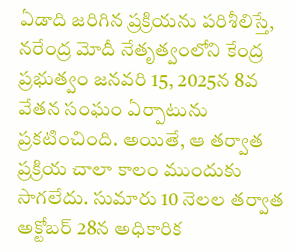ఏడాది జరిగిన ప్రక్రియను పరిశీలిస్తే, నరేంద్ర మోదీ నేతృత్వంలోని కేంద్ర ప్రభుత్వం జనవరి 15, 2025న 8వ వేతన సంఘం ఏర్పాటును ప్రకటించింది. అయితే, ఆ తర్వాత ప్రక్రియ చాలా కాలం ముందుకు సాగలేదు. సుమారు 10 నెలల తర్వాత అక్టోబర్ 28న అధికారిక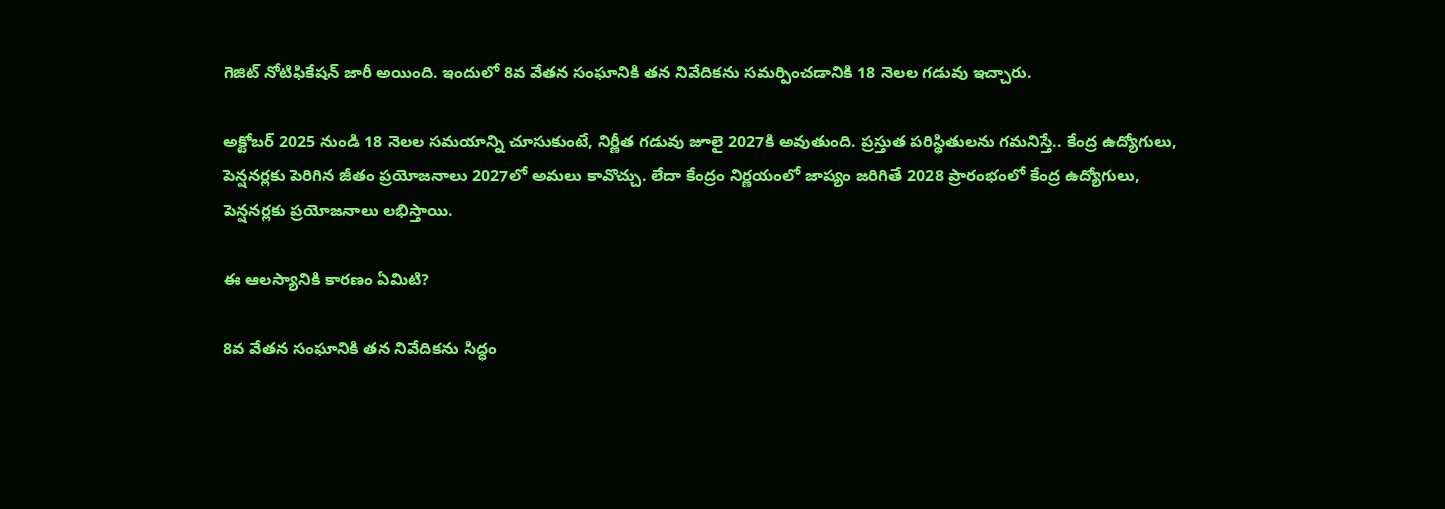గెజిట్ నోటిఫికేషన్ జారీ అయింది. ఇందులో 8వ వేతన సంఘానికి తన నివేదికను సమర్పించడానికి 18 నెలల గడువు ఇచ్చారు.

అక్టోబర్ 2025 నుండి 18 నెలల సమయాన్ని చూసుకుంటే, నిర్ణీత గడువు జూలై 2027కి అవుతుంది. ప్రస్తుత పరిస్థితులను గమనిస్తే.. కేంద్ర ఉద్యోగులు, పెన్షనర్లకు పెరిగిన జీతం ప్రయోజనాలు 2027లో అమలు కావొచ్చు. లేదా కేంద్రం నిర్ణయంలో జాప్యం జరిగితే 2028 ప్రారంభంలో కేంద్ర ఉద్యోగులు, పెన్షనర్లకు ప్రయోజనాలు లభిస్తాయి.

ఈ ఆలస్యానికి కారణం ఏమిటి?

8వ వేతన సంఘానికి తన నివేదికను సిద్ధం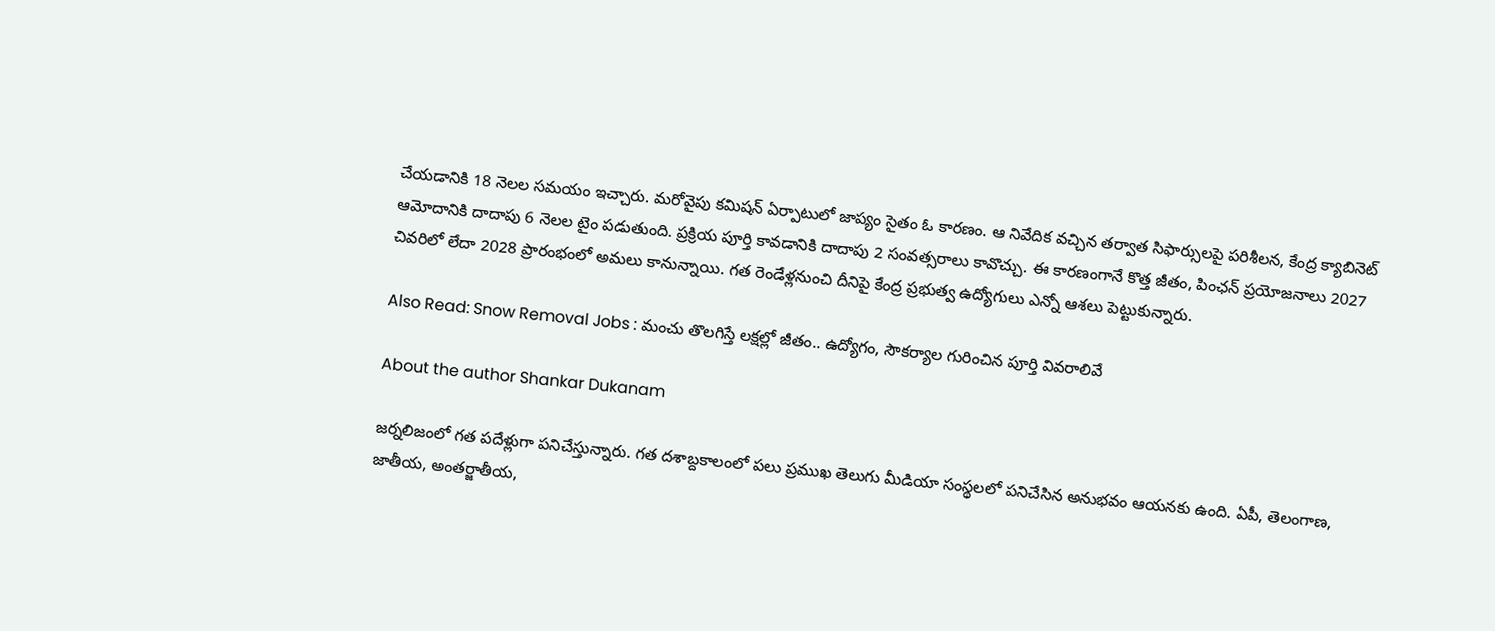చేయడానికి 18 నెలల సమయం ఇచ్చారు. మరోవైపు కమిషన్ ఏర్పాటులో జాప్యం సైతం ఓ కారణం. ఆ నివేదిక వచ్చిన తర్వాత సిఫార్సులపై పరిశీలన, కేంద్ర క్యాబినెట్ ఆమోదానికి దాదాపు 6 నెలల టైం పడుతుంది. ప్రక్రియ పూర్తి కావడానికి దాదాపు 2 సంవత్సరాలు కావొచ్చు. ఈ కారణంగానే కొత్త జీతం, పింఛన్ ప్రయోజనాలు 2027 చివరిలో లేదా 2028 ప్రారంభంలో అమలు కానున్నాయి. గత రెండేళ్లనుంచి దీనిపై కేంద్ర ప్రభుత్వ ఉద్యోగులు ఎన్నో ఆశలు పెట్టుకున్నారు.

Also Read: Snow Removal Jobs : మంచు తొలగిస్తే లక్షల్లో జీతం.. ఉద్యోగం, సౌకర్యాల గురించిన పూర్తి వివరాలివే

About the author Shankar Dukanam

జర్నలిజంలో గత పదేళ్లుగా పనిచేస్తున్నారు. గత దశాబ్దకాలంలో పలు ప్రముఖ తెలుగు మీడియా సంస్థలలో పనిచేసిన అనుభవం ఆయనకు ఉంది. ఏపీ, తెలంగాణ, జాతీయ, అంతర్జాతీయ,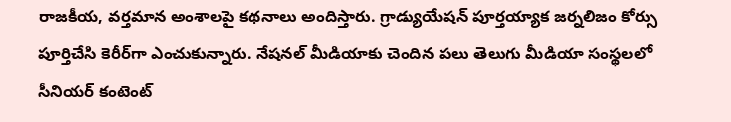రాజకీయ, వర్తమాన అంశాలపై కథనాలు అందిస్తారు. గ్రాడ్యుయేషన్ పూర్తయ్యాక జర్నలిజం కోర్సు పూర్తిచేసి కెరీర్‌గా ఎంచుకున్నారు. నేషనల్ మీడియాకు చెందిన పలు తెలుగు మీడియా సంస్థలలో సీనియర్ కంటెంట్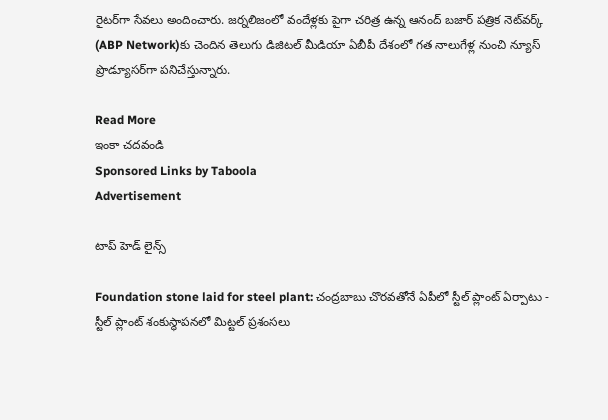రైటర్‌గా సేవలు అందించారు. జర్నలిజంలో వందేళ్లకు పైగా చరిత్ర ఉన్న ఆనంద్ బజార్ పత్రిక నెట్‌వర్క్ (ABP Network)కు చెందిన తెలుగు డిజిటల్ మీడియా ఏబీపీ దేశంలో గత నాలుగేళ్ల నుంచి న్యూస్ ప్రొడ్యూసర్‌గా పనిచేస్తున్నారు.

Read More
ఇంకా చదవండి
Sponsored Links by Taboola
Advertisement

టాప్ హెడ్ లైన్స్

Foundation stone laid for steel plant: చంద్రబాబు చొరవతోనే ఏపీలో స్టీల్ ప్లాంట్ ఏర్పాటు - స్టీల్ ప్లాంట్ శంకుస్థాపనలో మిట్టల్ ప్రశంసలు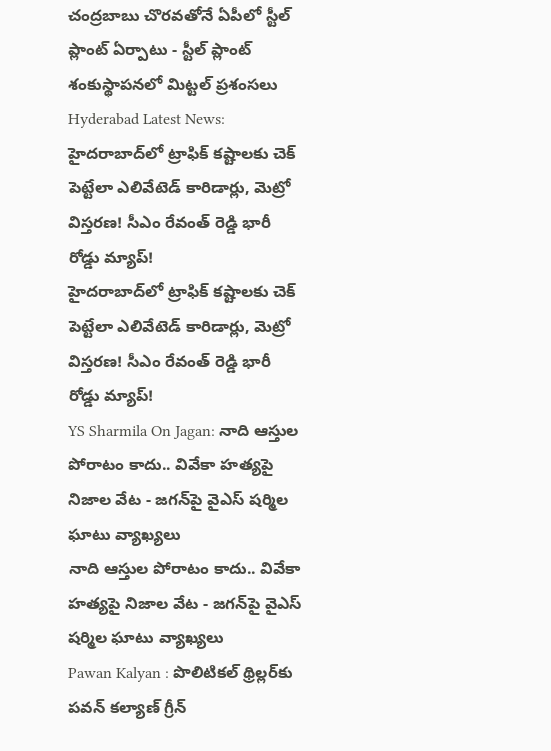చంద్రబాబు చొరవతోనే ఏపీలో స్టీల్ ప్లాంట్ ఏర్పాటు - స్టీల్ ప్లాంట్ శంకుస్థాపనలో మిట్టల్ ప్రశంసలు
Hyderabad Latest News: హైదరాబాద్‌లో ట్రాఫిక్ కష్టాలకు చెక్ పెట్టేలా ఎలివేటెడ్ కారిడార్లు, మెట్రో విస్తరణ! సీఎం రేవంత్ రెడ్డి భారీ రోడ్డు మ్యాప్!
హైదరాబాద్‌లో ట్రాఫిక్ కష్టాలకు చెక్ పెట్టేలా ఎలివేటెడ్ కారిడార్లు, మెట్రో విస్తరణ! సీఎం రేవంత్ రెడ్డి భారీ రోడ్డు మ్యాప్!
YS Sharmila On Jagan: నాది ఆస్తుల పోరాటం కాదు.. వివేకా హత్యపై నిజాల వేట - జగన్‌పై వైఎస్ షర్మిల ఘాటు వ్యాఖ్యలు
నాది ఆస్తుల పోరాటం కాదు.. వివేకా హత్యపై నిజాల వేట - జగన్‌పై వైఎస్ షర్మిల ఘాటు వ్యాఖ్యలు
Pawan Kalyan : పొలిటికల్ థ్రిల్లర్‌కు పవన్ కల్యాణ్ గ్రీన్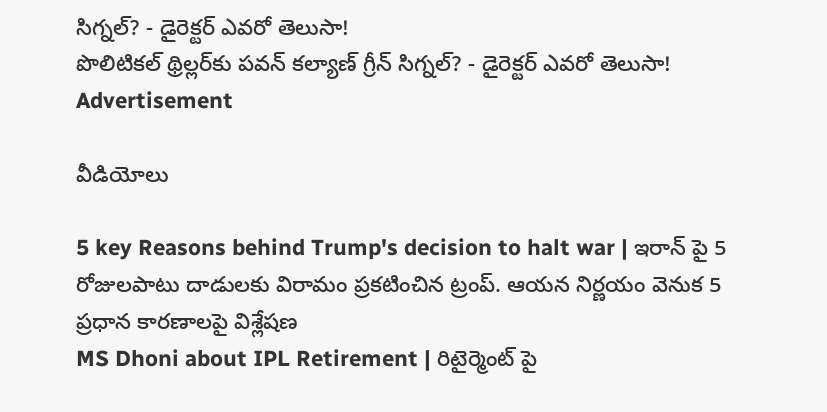సిగ్నల్? - డైరెక్టర్ ఎవరో తెలుసా!
పొలిటికల్ థ్రిల్లర్‌కు పవన్ కల్యాణ్ గ్రీన్ సిగ్నల్? - డైరెక్టర్ ఎవరో తెలుసా!
Advertisement

వీడియోలు

5 key Reasons behind Trump's decision to halt war | ఇరాన్ పై 5 రోజులపాటు దాడులకు విరామం ప్రకటించిన ట్రంప్. ఆయన నిర్ణయం వెనుక 5 ప్రధాన కారణాలపై విశ్లేషణ
MS Dhoni about IPL Retirement | రిటైర్మెంట్ పై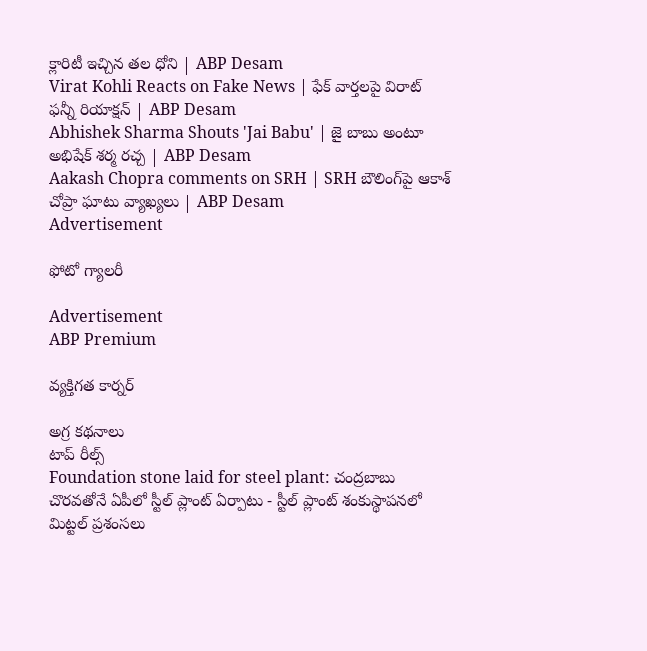క్లారిటీ ఇచ్చిన తల ధోని | ABP Desam
Virat Kohli Reacts on Fake News | ఫేక్ వార్తలపై విరాట్ ఫన్నీ రియాక్షన్ | ABP Desam
Abhishek Sharma Shouts 'Jai Babu' | జై బాబు అంటూ అభిషేక్ శర్మ రచ్చ | ABP Desam
Aakash Chopra comments on SRH | SRH బౌలింగ్‌పై ఆకాశ్ చోప్రా ఘాటు వ్యాఖ్యలు | ABP Desam
Advertisement

ఫోటో గ్యాలరీ

Advertisement
ABP Premium

వ్యక్తిగత కార్నర్

అగ్ర కథనాలు
టాప్ రీల్స్
Foundation stone laid for steel plant: చంద్రబాబు చొరవతోనే ఏపీలో స్టీల్ ప్లాంట్ ఏర్పాటు - స్టీల్ ప్లాంట్ శంకుస్థాపనలో మిట్టల్ ప్రశంసలు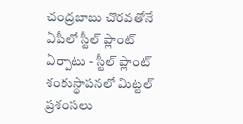చంద్రబాబు చొరవతోనే ఏపీలో స్టీల్ ప్లాంట్ ఏర్పాటు - స్టీల్ ప్లాంట్ శంకుస్థాపనలో మిట్టల్ ప్రశంసలు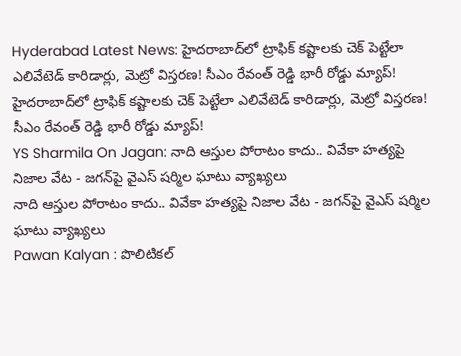Hyderabad Latest News: హైదరాబాద్‌లో ట్రాఫిక్ కష్టాలకు చెక్ పెట్టేలా ఎలివేటెడ్ కారిడార్లు, మెట్రో విస్తరణ! సీఎం రేవంత్ రెడ్డి భారీ రోడ్డు మ్యాప్!
హైదరాబాద్‌లో ట్రాఫిక్ కష్టాలకు చెక్ పెట్టేలా ఎలివేటెడ్ కారిడార్లు, మెట్రో విస్తరణ! సీఎం రేవంత్ రెడ్డి భారీ రోడ్డు మ్యాప్!
YS Sharmila On Jagan: నాది ఆస్తుల పోరాటం కాదు.. వివేకా హత్యపై నిజాల వేట - జగన్‌పై వైఎస్ షర్మిల ఘాటు వ్యాఖ్యలు
నాది ఆస్తుల పోరాటం కాదు.. వివేకా హత్యపై నిజాల వేట - జగన్‌పై వైఎస్ షర్మిల ఘాటు వ్యాఖ్యలు
Pawan Kalyan : పొలిటికల్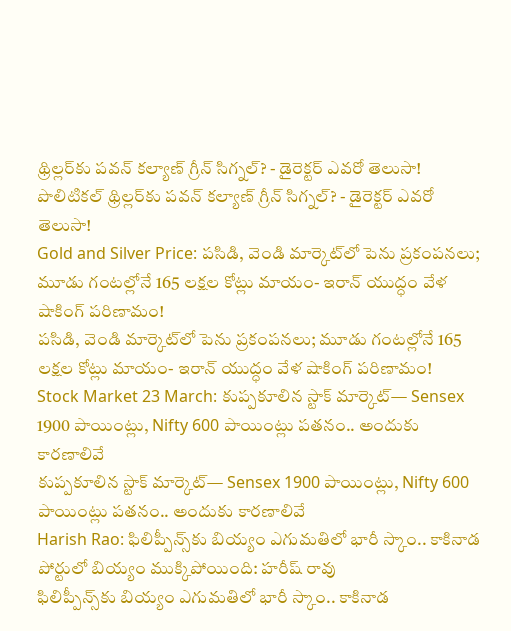థ్రిల్లర్‌కు పవన్ కల్యాణ్ గ్రీన్ సిగ్నల్? - డైరెక్టర్ ఎవరో తెలుసా!
పొలిటికల్ థ్రిల్లర్‌కు పవన్ కల్యాణ్ గ్రీన్ సిగ్నల్? - డైరెక్టర్ ఎవరో తెలుసా!
Gold and Silver Price: పసిడి, వెండి మార్కెట్‌లో పెను ప్రకంపనలు; మూడు గంటల్లోనే 165 లక్షల కోట్లు మాయం- ఇరాన్ యుద్ధం వేళ షాకింగ్ పరిణామం!
పసిడి, వెండి మార్కెట్‌లో పెను ప్రకంపనలు; మూడు గంటల్లోనే 165 లక్షల కోట్లు మాయం- ఇరాన్ యుద్ధం వేళ షాకింగ్ పరిణామం!
Stock Market 23 March: కుప్పకూలిన స్టాక్ మార్కెట్‌— Sensex 1900 పాయింట్లు, Nifty 600 పాయింట్లు పతనం.. అందుకు కారణాలివే
కుప్పకూలిన స్టాక్ మార్కెట్‌— Sensex 1900 పాయింట్లు, Nifty 600 పాయింట్లు పతనం.. అందుకు కారణాలివే
Harish Rao: ఫిలిప్పీన్స్‌కు బియ్యం ఎగుమతిలో భారీ స్కాం.. కాకినాడ పోర్టులో బియ్యం ముక్కిపోయింది: హరీష్ రావు
ఫిలిప్పీన్స్‌కు బియ్యం ఎగుమతిలో భారీ స్కాం.. కాకినాడ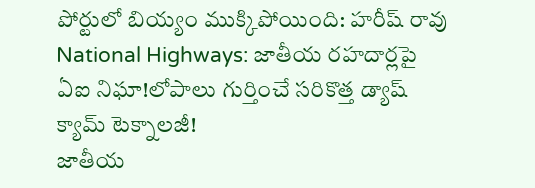పోర్టులో బియ్యం ముక్కిపోయింది: హరీష్ రావు
National Highways: జాతీయ రహదార్లపై ఏఐ నిఘా!లోపాలు గుర్తించే సరికొత్త డ్యాష్‌ క్యామ్‌ టెక్నాలజీ!
జాతీయ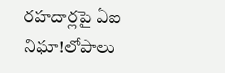రహదార్లపై ఏఐ నిఘా!లోపాలు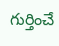గుర్తించే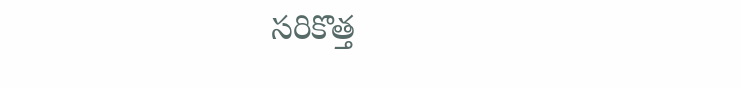సరికొత్త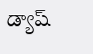డ్యాష్‌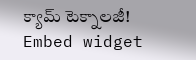క్యామ్‌ టెక్నాలజీ!
Embed widget